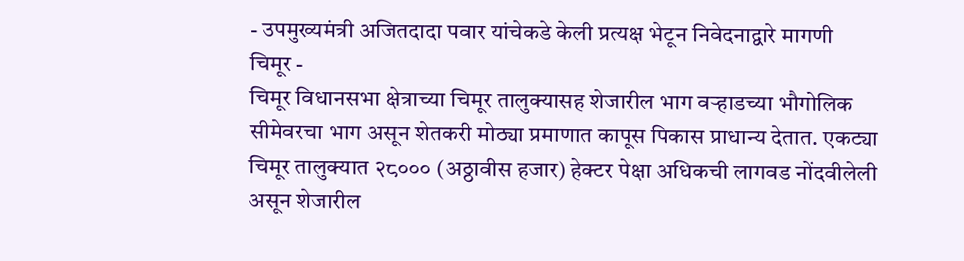- उपमुख्यमंत्री अजितदादा पवार यांचेकडे केली प्रत्यक्ष भेटून निवेदनाद्वारे मागणी
चिमूर -
चिमूर विधानसभा क्षेत्राच्या चिमूर तालुक्यासह शेजारील भाग वऱ्हाडच्या भौगोलिक सीमेवरचा भाग असून शेतकरी मोठ्या प्रमाणात कापूस पिकास प्राधान्य देतात. एकट्या चिमूर तालुक्यात २८००० (अठ्ठावीस हजार) हेक्टर पेक्षा अधिकची लागवड नोंदवीलेली असून शेजारील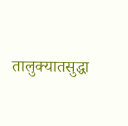तालुक्यातसुद्धा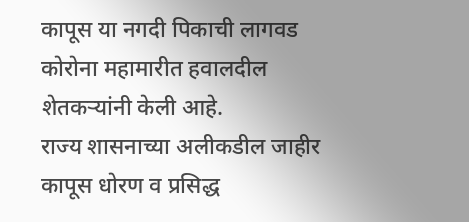कापूस या नगदी पिकाची लागवड कोरोना महामारीत हवालदील शेतकऱ्यांनी केली आहे.
राज्य शासनाच्या अलीकडील जाहीर कापूस धोरण व प्रसिद्ध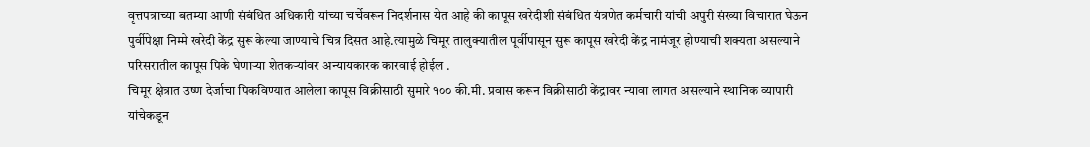वृत्तपत्राच्या बतम्या आणी संबंधित अधिकारी यांच्या चर्चेवरून निदर्शनास येत आहे की कापूस खरेदीशी संबंधित यंत्रणेत कर्मचारी यांची अपुरी संख्या विचारात घेऊन पुर्वीपेक्षा निम्मे खरेदी केंद्र सुरू केल्या जाण्याचे चित्र दिसत आहे.त्यामुळे चिमूर तालुक्यातील पूर्वीपासून सुरू कापूस खरेदी केंद्र नामंजूर होण्याची शक्यता असल्याने परिसरातील कापूस पिके घेणाऱ्या शेतकऱ्यांवर अन्यायकारक कारवाई होईल .
चिमूर क्षेत्रात उष्ण देर्जाचा पिकविण्यात आलेला कापूस विक्रीसाठी सुमारे १०० की.मी. प्रवास करून विक्रीसाठी केंद्रावर न्यावा लागत असल्याने स्थानिक व्यापारी यांचेकडून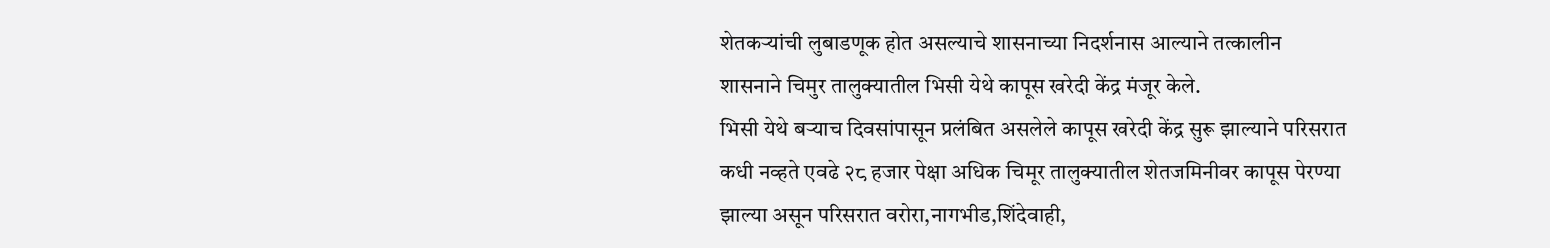शेतकऱ्यांची लुबाडणूक होत असल्याचे शासनाच्या निदर्शनास आल्याने तत्कालीन शासनाने चिमुर तालुक्यातील भिसी येथे कापूस खरेदी केंद्र मंजूर केले.
भिसी येथे बऱ्याच दिवसांपासून प्रलंबित असलेले कापूस खरेदी केंद्र सुरू झाल्याने परिसरात कधी नव्हते एवढे २८ हजार पेक्षा अधिक चिमूर तालुक्यातील शेतजमिनीवर कापूस पेरण्या झाल्या असून परिसरात वरोरा,नागभीड,शिंदेवाही,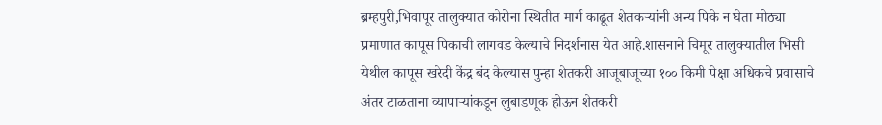ब्रम्हपुरी,भिवापूर तालुक्यात कोरोना स्थितीत मार्ग काढूत शेतकऱ्यांनी अन्य पिके न घेता मोठ्या प्रमाणात कापूस पिकाची लागवड केल्याचे निदर्शनास येत आहे.शासनाने चिमूर तालुक्यातील भिसी येथील कापूस खरेदी केंद्र बंद केल्यास पुन्हा शेतकरी आजूबाजूच्या १०० किमी पेक्षा अधिकचे प्रवासाचे अंतर टाळताना व्यापाऱ्यांकडून लुबाडणूक होऊन शेतकरी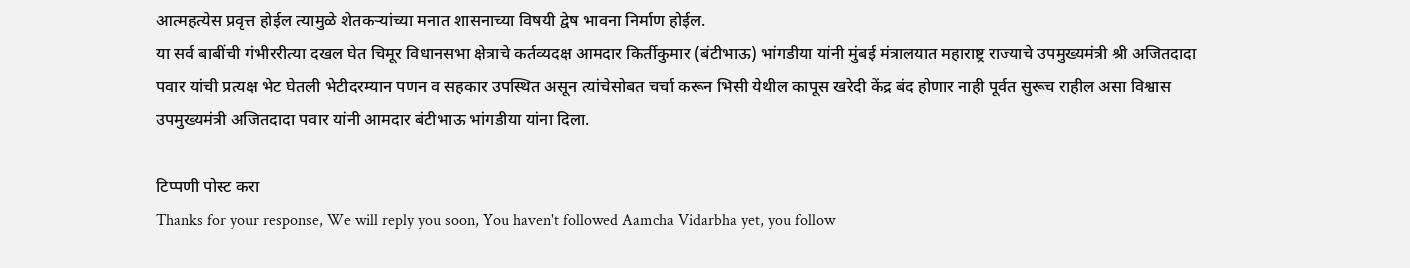आत्महत्येस प्रवृत्त होईल त्यामुळे शेतकऱ्यांच्या मनात शासनाच्या विषयी द्वेष भावना निर्माण होईल.
या सर्व बाबींची गंभीररीत्या दखल घेत चिमूर विधानसभा क्षेत्राचे कर्तव्यदक्ष आमदार किर्तीकुमार (बंटीभाऊ) भांगडीया यांनी मुंबई मंत्रालयात महाराष्ट्र राज्याचे उपमुख्यमंत्री श्री अजितदादा पवार यांची प्रत्यक्ष भेट घेतली भेटीदरम्यान पणन व सहकार उपस्थित असून त्यांचेसोबत चर्चा करून भिसी येथील कापूस खरेदी केंद्र बंद होणार नाही पूर्वत सुरूच राहील असा विश्वास उपमुख्यमंत्री अजितदादा पवार यांनी आमदार बंटीभाऊ भांगडीया यांना दिला.

टिप्पणी पोस्ट करा
Thanks for your response, We will reply you soon, You haven't followed Aamcha Vidarbha yet, you follow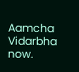Aamcha Vidarbha now.